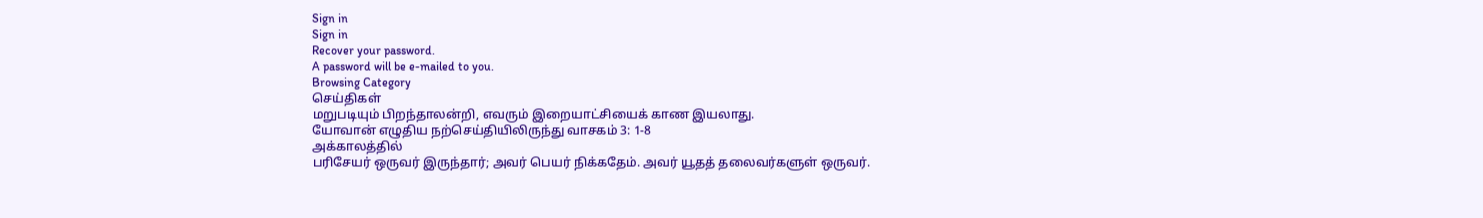Sign in
Sign in
Recover your password.
A password will be e-mailed to you.
Browsing Category
செய்திகள்
மறுபடியும் பிறந்தாலன்றி, எவரும் இறையாட்சியைக் காண இயலாது.
யோவான் எழுதிய நற்செய்தியிலிருந்து வாசகம் 3: 1-8
அக்காலத்தில்
பரிசேயர் ஒருவர் இருந்தார்; அவர் பெயர் நிக்கதேம். அவர் யூதத் தலைவர்களுள் ஒருவர்.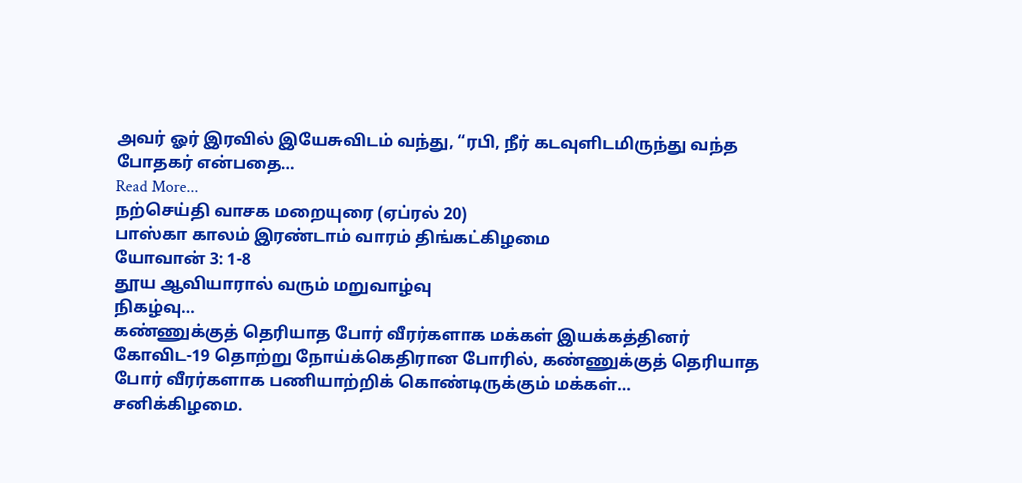அவர் ஓர் இரவில் இயேசுவிடம் வந்து, “ரபி, நீர் கடவுளிடமிருந்து வந்த போதகர் என்பதை…
Read More...
நற்செய்தி வாசக மறையுரை (ஏப்ரல் 20)
பாஸ்கா காலம் இரண்டாம் வாரம் திங்கட்கிழமை
யோவான் 3: 1-8
தூய ஆவியாரால் வரும் மறுவாழ்வு
நிகழ்வு…
கண்ணுக்குத் தெரியாத போர் வீரர்களாக மக்கள் இயக்கத்தினர்
கோவிட-19 தொற்று நோய்க்கெதிரான போரில், கண்ணுக்குத் தெரியாத போர் வீரர்களாக பணியாற்றிக் கொண்டிருக்கும் மக்கள்…
சனிக்கிழமை.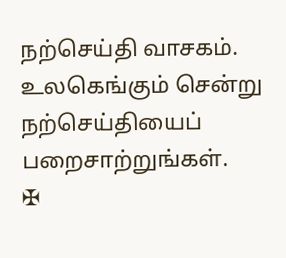நற்செய்தி வாசகம்.
உலகெங்கும் சென்று நற்செய்தியைப் பறைசாற்றுங்கள்.
✠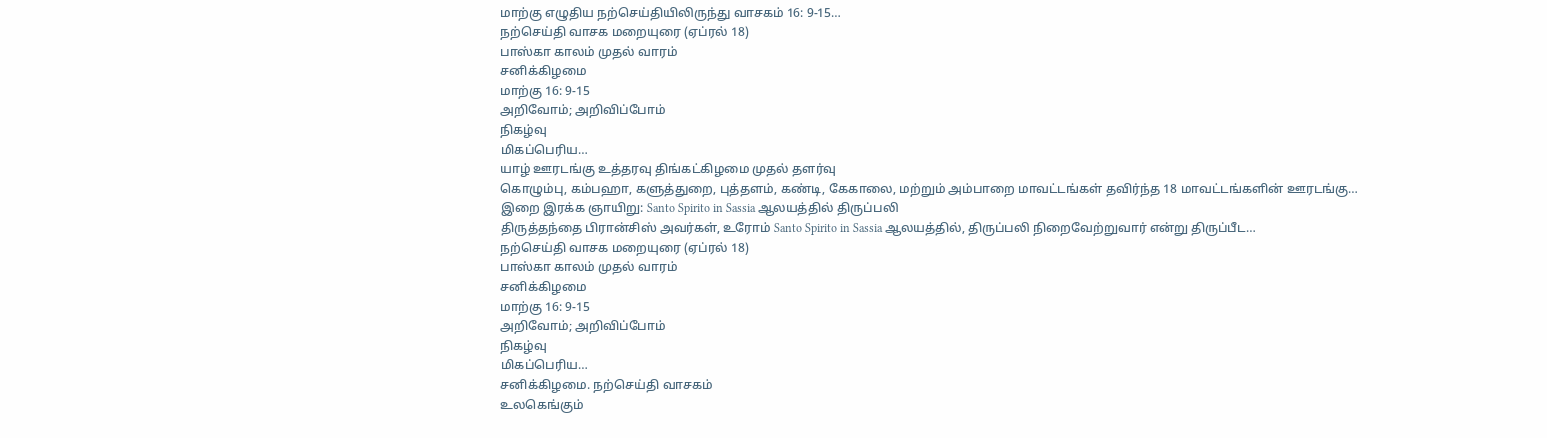மாற்கு எழுதிய நற்செய்தியிலிருந்து வாசகம் 16: 9-15…
நற்செய்தி வாசக மறையுரை (ஏப்ரல் 18)
பாஸ்கா காலம் முதல் வாரம்
சனிக்கிழமை
மாற்கு 16: 9-15
அறிவோம்; அறிவிப்போம்
நிகழ்வு
மிகப்பெரிய…
யாழ் ஊரடங்கு உத்தரவு திங்கட்கிழமை முதல் தளர்வு
கொழும்பு, கம்பஹா, களுத்துறை, புத்தளம், கண்டி, கேகாலை, மற்றும் அம்பாறை மாவட்டங்கள் தவிர்ந்த 18 மாவட்டங்களின் ஊரடங்கு…
இறை இரக்க ஞாயிறு: Santo Spirito in Sassia ஆலயத்தில் திருப்பலி
திருத்தந்தை பிரான்சிஸ் அவர்கள், உரோம் Santo Spirito in Sassia ஆலயத்தில், திருப்பலி நிறைவேற்றுவார் என்று திருப்பீட…
நற்செய்தி வாசக மறையுரை (ஏப்ரல் 18)
பாஸ்கா காலம் முதல் வாரம்
சனிக்கிழமை
மாற்கு 16: 9-15
அறிவோம்; அறிவிப்போம்
நிகழ்வு
மிகப்பெரிய…
சனிக்கிழமை. நற்செய்தி வாசகம்
உலகெங்கும்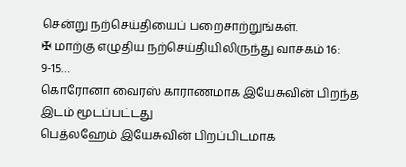சென்று நற்செய்தியைப் பறைசாற்றுங்கள்.
✠ மாற்கு எழுதிய நற்செய்தியிலிருந்து வாசகம் 16: 9-15…
கொரோனா வைரஸ் காராணமாக இயேசுவின் பிறந்த இடம் மூடப்பட்டது
பெத்லஹேம் இயேசுவின் பிறப்பிடமாக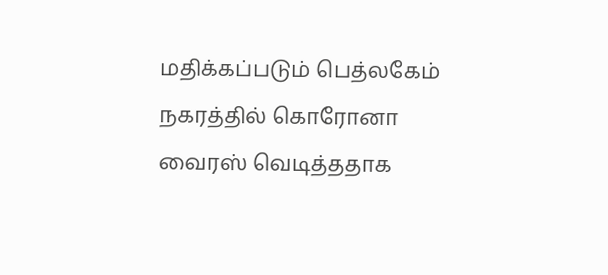மதிக்கப்படும் பெத்லகேம் நகரத்தில் கொரோனா வைரஸ் வெடித்ததாக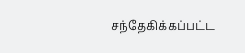சந்தேகிக்கப்பட்ட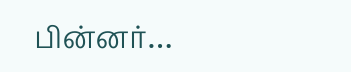பின்னர்…